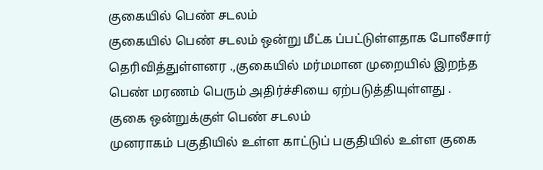குகையில் பெண் சடலம்
குகையில் பெண் சடலம் ஒன்று மீட்க ப்பட்டுள்ளதாக போலீசார் தெரிவித்துள்ளனர .,குகையில் மர்மமான முறையில் இறந்த பெண் மரணம் பெரும் அதிர்ச்சியை ஏற்படுத்தியுள்ளது .
குகை ஒன்றுக்குள் பெண் சடலம்
முனராகம் பகுதியில் உள்ள காட்டுப் பகுதியில் உள்ள குகை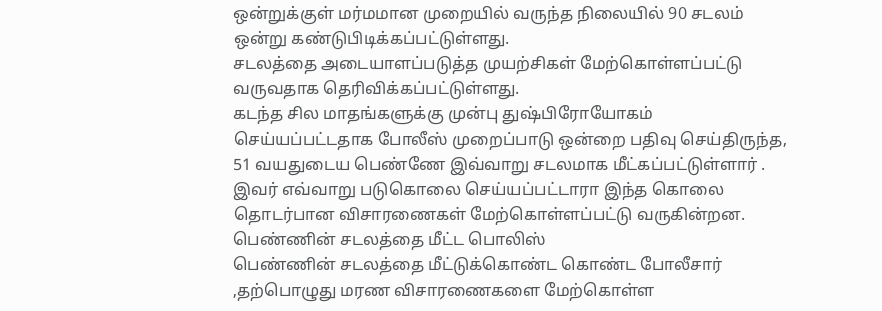ஒன்றுக்குள் மர்மமான முறையில் வருந்த நிலையில் 90 சடலம் ஒன்று கண்டுபிடிக்கப்பட்டுள்ளது.
சடலத்தை அடையாளப்படுத்த முயற்சிகள் மேற்கொள்ளப்பட்டு வருவதாக தெரிவிக்கப்பட்டுள்ளது.
கடந்த சில மாதங்களுக்கு முன்பு துஷ்பிரோயோகம் செய்யப்பட்டதாக போலீஸ் முறைப்பாடு ஒன்றை பதிவு செய்திருந்த, 51 வயதுடைய பெண்ணே இவ்வாறு சடலமாக மீட்கப்பட்டுள்ளார் .
இவர் எவ்வாறு படுகொலை செய்யப்பட்டாரா இந்த கொலை தொடர்பான விசாரணைகள் மேற்கொள்ளப்பட்டு வருகின்றன.
பெண்ணின் சடலத்தை மீட்ட பொலிஸ்
பெண்ணின் சடலத்தை மீட்டுக்கொண்ட கொண்ட போலீசார் ,தற்பொழுது மரண விசாரணைகளை மேற்கொள்ள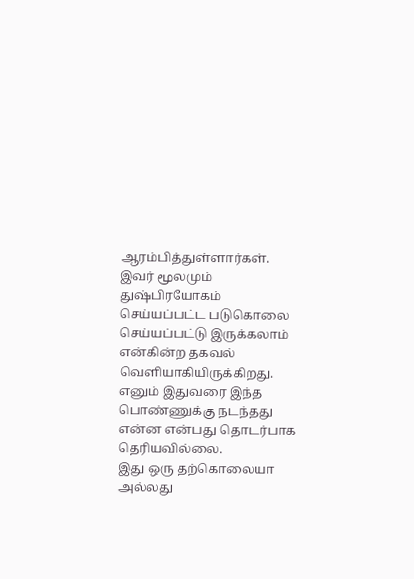ஆரம்பித்துள்ளார்கள்.
இவர் மூலமும் துஷ்பிரயோகம் செய்யப்பட்ட படுகொலை செய்யப்பட்டு இருக்கலாம் என்கின்ற தகவல் வெளியாகியிருக்கிறது.
எனும் இதுவரை இந்த பொண்ணுக்கு நடந்தது என்ன என்பது தொடர்பாக தெரியவில்லை.
இது ஒரு தற்கொலையா அல்லது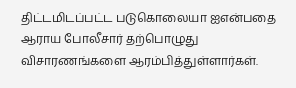திட்டமிடப்பட்ட படுகொலையா ஐஎன்பதை ஆராய போலீசார் தற்பொழுது விசாரணங்களை ஆரம்பித்துள்ளார்கள்.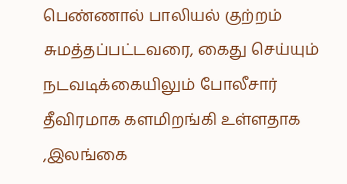பெண்ணால் பாலியல் குற்றம் சுமத்தப்பட்டவரை, கைது செய்யும் நடவடிக்கையிலும் போலீசார் தீவிரமாக களமிறங்கி உள்ளதாக ,இலங்கை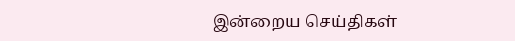இன்றைய செய்திகள்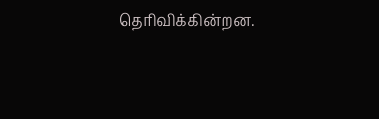தெரிவிக்கின்றன.